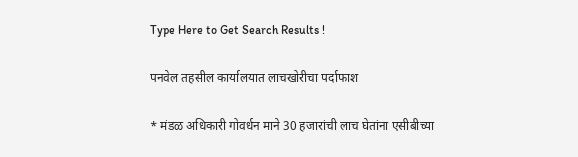Type Here to Get Search Results !

पनवेल तहसील कार्यालयात लाचखोरीचा पर्दाफाश

* मंडळ अधिकारी गोवर्धन माने 30 हजारांची लाच घेतांना एसीबीच्या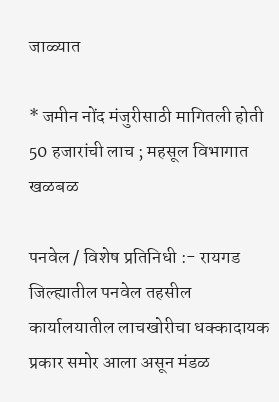जाळ्यात

* जमीन नोंद मंजुरीसाठी मागितली होती 50 हजारांची लाच ; महसूल विभागात खळबळ

पनवेल / विशेष प्रतिनिधी :- रायगड जिल्ह्यातील पनवेल तहसील कार्यालयातील लाचखोरीचा धक्कादायक प्रकार समोर आला असून मंडळ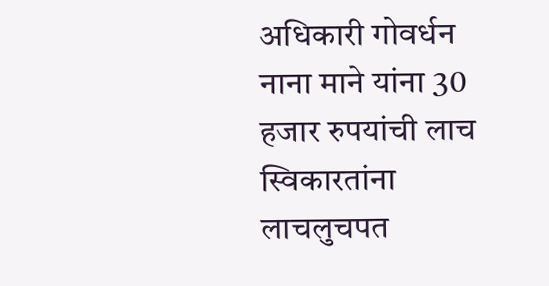अधिकारी गोवर्धन नाना माने यांना 30 हजार रुपयांची लाच स्विकारतांना लाचलुचपत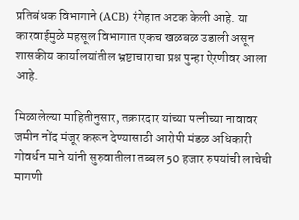प्रतिबंधक विभागाने (ACB) रंगेहात अटक केली आहे. या कारवाईमुळे महसूल विभागात एकच खळबळ उडाली असून शासकीय कार्यालयांतील भ्रष्टाचाराचा प्रश्न पुन्हा ऐरणीवर आला आहे.

मिळालेल्या माहितीनुसार, तक्रारदार यांच्या पत्नीच्या नावावर जमीन नोंद मंजूर करून देण्यासाठी आरोपी मंडळ अधिकारी गोवर्धन माने यांनी सुरुवातीला तब्बल 50 हजार रुपयांची लाचेची मागणी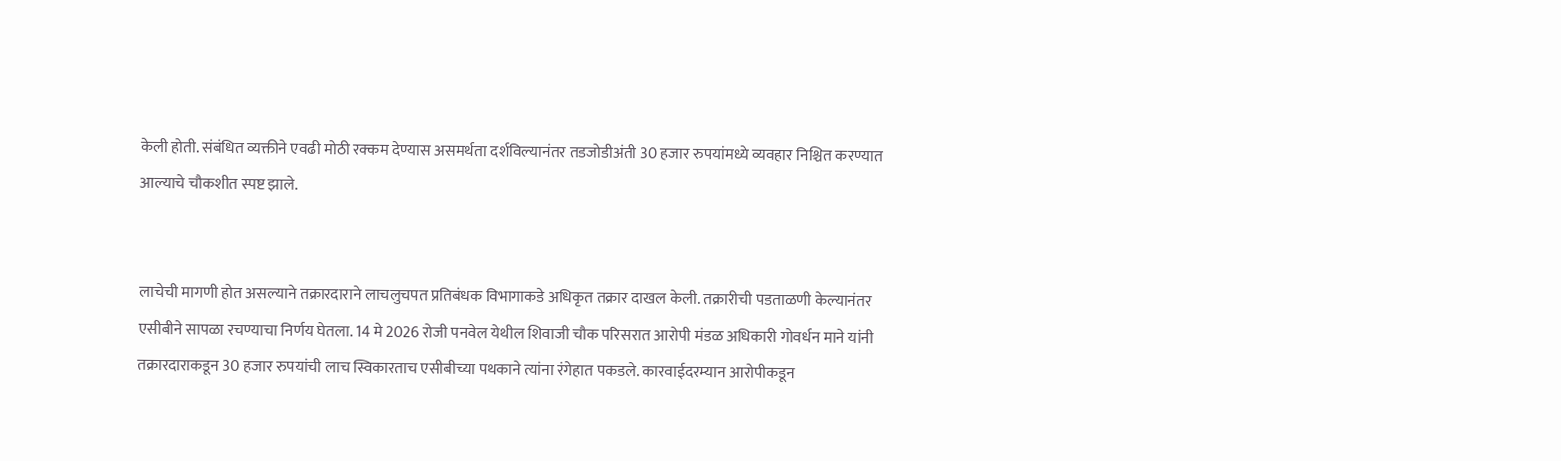केली होती. संबंधित व्यक्तीने एवढी मोठी रक्कम देण्यास असमर्थता दर्शविल्यानंतर तडजोडीअंती 30 हजार रुपयांमध्ये व्यवहार निश्चित करण्यात आल्याचे चौकशीत स्पष्ट झाले.


लाचेची मागणी होत असल्याने तक्रारदाराने लाचलुचपत प्रतिबंधक विभागाकडे अधिकृत तक्रार दाखल केली. तक्रारीची पडताळणी केल्यानंतर एसीबीने सापळा रचण्याचा निर्णय घेतला. 14 मे 2026 रोजी पनवेल येथील शिवाजी चौक परिसरात आरोपी मंडळ अधिकारी गोवर्धन माने यांनी तक्रारदाराकडून 30 हजार रुपयांची लाच स्विकारताच एसीबीच्या पथकाने त्यांना रंगेहात पकडले. कारवाईदरम्यान आरोपीकडून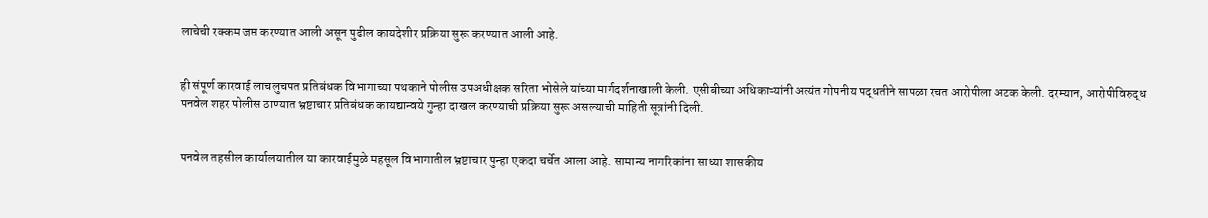लाचेची रक्कम जप्त करण्यात आली असून पुढील कायदेशीर प्रक्रिया सुरू करण्यात आली आहे.


ही संपूर्ण कारवाई लाचलुचपत प्रतिबंधक विभागाच्या पथकाने पोलीस उपअधीक्षक सरिता भोसेले यांच्या मार्गदर्शनाखाली केली. एसीबीच्या अधिकाऱ्यांनी अत्यंत गोपनीय पद्धतीने सापळा रचत आरोपीला अटक केली. दरम्यान, आरोपीविरुद्ध पनवेल शहर पोलीस ठाण्यात भ्रष्टाचार प्रतिबंधक कायद्यान्वये गुन्हा दाखल करण्याची प्रक्रिया सुरू असल्याची माहिती सूत्रांनी दिली.


पनवेल तहसील कार्यालयातील या कारवाईमुळे महसूल विभागातील भ्रष्टाचार पुन्हा एकदा चर्चेत आला आहे. सामान्य नागरिकांना साध्या शासकीय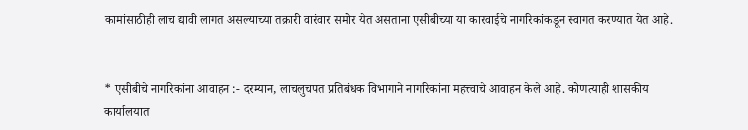कामांसाठीही लाच द्यावी लागत असल्याच्या तक्रारी वारंवार समोर येत असताना एसीबीच्या या कारवाईचे नागरिकांकडून स्वागत करण्यात येत आहे.


* एसीबीचे नागरिकांना आवाहन :- दरम्यान, लाचलुचपत प्रतिबंधक विभागाने नागरिकांना महत्त्वाचे आवाहन केले आहे. कोणत्याही शासकीय कार्यालयात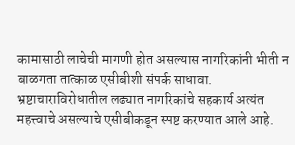कामासाठी लाचेची मागणी होत असल्यास नागरिकांनी भीती न बाळगता तात्काळ एसीबीशी संपर्क साधावा. भ्रष्टाचाराविरोधातील लढ्यात नागरिकांचे सहकार्य अत्यंत महत्त्वाचे असल्याचे एसीबीकडून स्पष्ट करण्यात आले आहे.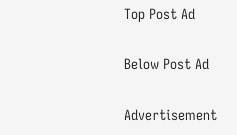Top Post Ad

Below Post Ad

Advertisement